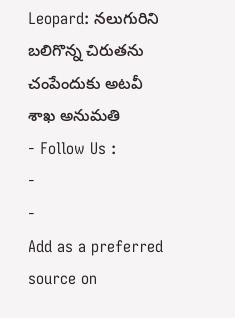Leopard: నలుగురిని బలిగొన్న చిరుతను చంపేందుకు అటవీ శాఖ అనుమతి
- Follow Us :
-
-
Add as a preferred
source on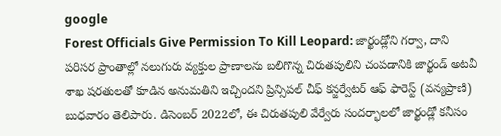google
Forest Officials Give Permission To Kill Leopard: జార్ఖండ్లోని గర్వా, దాని పరిసర ప్రాంతాల్లో నలుగురు వ్యక్తుల ప్రాణాలను బలిగొన్న చిరుతపులిని చంపడానికి జార్ఖండ్ అటవీ శాఖ షరతులతో కూడిన అనుమతిని ఇచ్చిందని ప్రిన్సిపల్ చీఫ్ కన్జర్వేటర్ ఆఫ్ ఫారెస్ట్ (వన్యప్రాణి) బుధవారం తెలిపారు. డిసెంబర్ 2022లో, ఈ చిరుతపులి వేర్వేరు సందర్భాలలో జార్ఖండ్లో కనీసం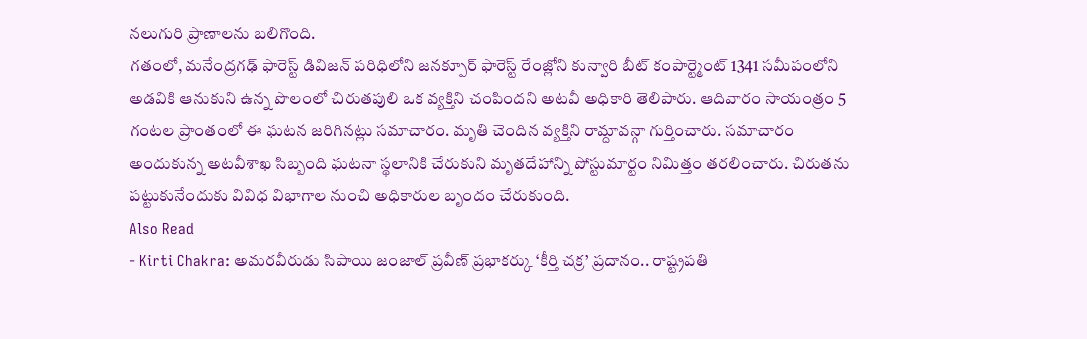నలుగురి ప్రాణాలను బలిగొంది.
గతంలో, మనేంద్రగఢ్ ఫారెస్ట్ డివిజన్ పరిధిలోని జనక్పూర్ ఫారెస్ట్ రేంజ్లోని కున్వారి బీట్ కంపార్ట్మెంట్ 1341 సమీపంలోని అడవికి ఆనుకుని ఉన్న పొలంలో చిరుతపులి ఒక వ్యక్తిని చంపిందని అటవీ అధికారి తెలిపారు. ఆదివారం సాయంత్రం 5 గంటల ప్రాంతంలో ఈ ఘటన జరిగినట్లు సమాచారం. మృతి చెందిన వ్యక్తిని రామ్దావన్గా గుర్తించారు. సమాచారం అందుకున్న అటవీశాఖ సిబ్బంది ఘటనా స్థలానికి చేరుకుని మృతదేహాన్ని పోస్టుమార్టం నిమిత్తం తరలించారు. చిరుతను పట్టుకునేందుకు వివిధ విభాగాల నుంచి అధికారుల బృందం చేరుకుంది.
Also Read
- Kirti Chakra: అమరవీరుడు సిపాయి జంజాల్ ప్రవీణ్ ప్రభాకర్కు ‘కీర్తి చక్ర’ ప్రదానం.. రాష్ట్రపతి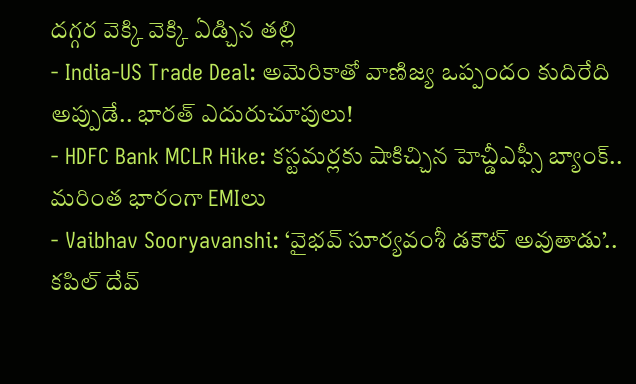దగ్గర వెక్కి వెక్కి ఏడ్చిన తల్లి
- India-US Trade Deal: అమెరికాతో వాణిజ్య ఒప్పందం కుదిరేది అప్పుడే.. భారత్ ఎదురుచూపులు!
- HDFC Bank MCLR Hike: కస్టమర్లకు షాకిచ్చిన హెచ్డీఎఫ్సీ బ్యాంక్.. మరింత భారంగా EMIలు
- Vaibhav Sooryavanshi: ‘వైభవ్ సూర్యవంశీ డకౌట్ అవుతాడు’.. కపిల్ దేవ్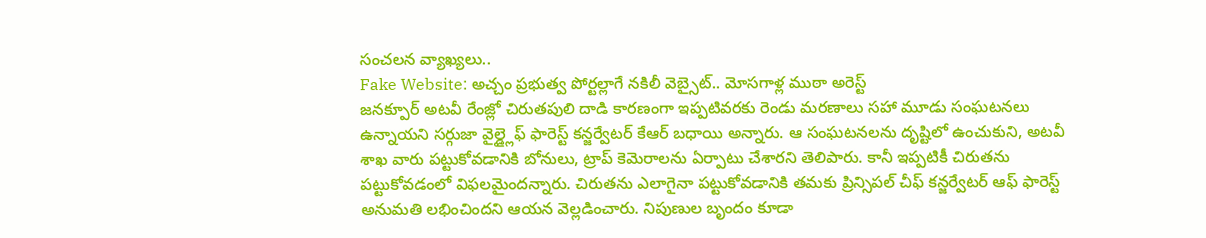సంచలన వ్యాఖ్యలు..
Fake Website: అచ్చం ప్రభుత్వ పోర్టల్లాగే నకిలీ వెబ్సైట్.. మోసగాళ్ల ముఠా అరెస్ట్
జనక్పూర్ అటవీ రేంజ్లో చిరుతపులి దాడి కారణంగా ఇప్పటివరకు రెండు మరణాలు సహా మూడు సంఘటనలు ఉన్నాయని సర్గుజా వైల్డ్లైఫ్ ఫారెస్ట్ కన్జర్వేటర్ కేఆర్ బధాయి అన్నారు. ఆ సంఘటనలను దృష్టిలో ఉంచుకుని, అటవీ శాఖ వారు పట్టుకోవడానికి బోనులు, ట్రాప్ కెమెరాలను ఏర్పాటు చేశారని తెలిపారు. కానీ ఇప్పటికీ చిరుతను పట్టుకోవడంలో విఫలమైందన్నారు. చిరుతను ఎలాగైనా పట్టుకోవడానికి తమకు ప్రిన్సిపల్ చీఫ్ కన్జర్వేటర్ ఆఫ్ ఫారెస్ట్ అనుమతి లభించిందని ఆయన వెల్లడించారు. నిపుణుల బృందం కూడా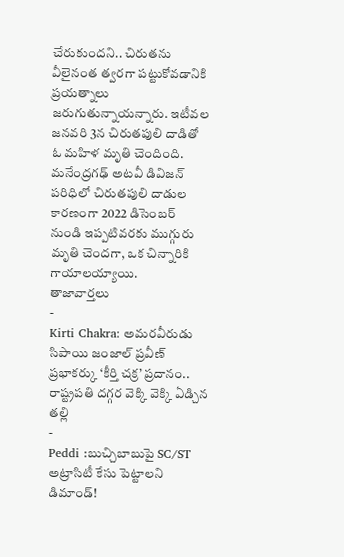చేరుకుందని.. చిరుతను వీలైనంత త్వరగా పట్టుకోవడానికి ప్రయత్నాలు జరుగుతున్నాయన్నారు. ఇటీవల జనవరి 3న చిరుతపులి దాడితో ఓ మహిళ మృతి చెందింది. మనేంద్రగఢ్ అటవీ డివిజన్ పరిధిలో చిరుతపులి దాడుల కారణంగా 2022 డిసెంబర్ నుండి ఇప్పటివరకు ముగ్గురు మృతి చెందగా, ఒక చిన్నారికి గాయాలయ్యాయి.
తాజావార్తలు
-
Kirti Chakra: అమరవీరుడు సిపాయి జంజాల్ ప్రవీణ్ ప్రభాకర్కు ‘కీర్తి చక్ర’ ప్రదానం.. రాష్ట్రపతి దగ్గర వెక్కి వెక్కి ఏడ్చిన తల్లి
-
Peddi :బుచ్చిబాబుపై SC/ST అట్రాసిటీ కేసు పెట్టాలని డిమాండ్!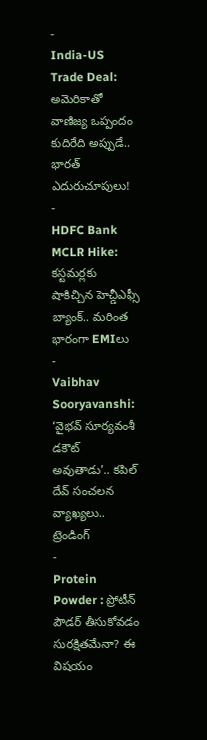-
India-US Trade Deal: అమెరికాతో వాణిజ్య ఒప్పందం కుదిరేది అప్పుడే.. భారత్ ఎదురుచూపులు!
-
HDFC Bank MCLR Hike: కస్టమర్లకు షాకిచ్చిన హెచ్డీఎఫ్సీ బ్యాంక్.. మరింత భారంగా EMIలు
-
Vaibhav Sooryavanshi: ‘వైభవ్ సూర్యవంశీ డకౌట్ అవుతాడు’.. కపిల్ దేవ్ సంచలన వ్యాఖ్యలు..
ట్రెండింగ్
-
Protein Powder : ప్రోటీన్ పౌడర్ తీసుకోవడం సురక్షితమేనా? ఈ విషయం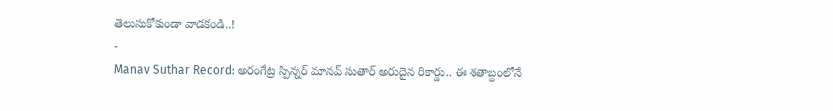తెలుసుకోకుండా వాడకండి..!
-
Manav Suthar Record: అరంగేట్ర స్పిన్నర్ మానవ్ సుతార్ అరుదైన రికార్డు.. ఈ శతాబ్దంలోనే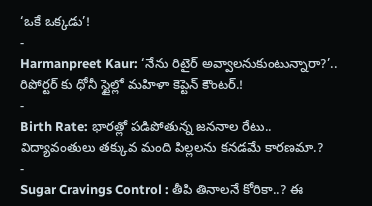‘ఒకే ఒక్కడు’!
-
Harmanpreet Kaur: ‘నేను రిటైర్ అవ్వాలనుకుంటున్నారా?’.. రిపోర్టర్ కు ధోనీ స్టైల్లో మహిళా కెప్టెన్ కౌంటర్.!
-
Birth Rate: భారత్లో పడిపోతున్న జననాల రేటు.. విద్యావంతులు తక్కువ మంది పిల్లలను కనడమే కారణమా.?
-
Sugar Cravings Control : తీపి తినాలనే కోరికా..? ఈ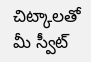చిట్కాలతో మీ స్వీట్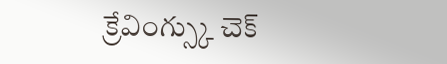క్రేవింగ్స్కు చెక్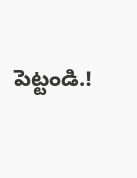పెట్టండి.!